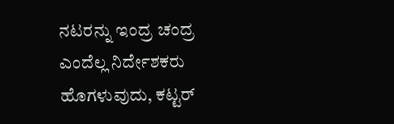ನಟರನ್ನು ಇಂದ್ರ ಚಂದ್ರ ಎಂದೆಲ್ಲ ನಿರ್ದೇಶಕರು ಹೊಗಳುವುದು, ಕಟ್ಟರ್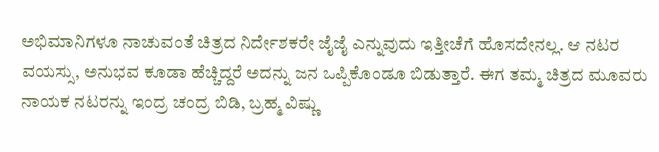ಅಭಿಮಾನಿಗಳೂ ನಾಚುವಂತೆ ಚಿತ್ರದ ನಿರ್ದೇಶಕರೇ ಜೈಜೈ ಎನ್ನುವುದು ಇತ್ತೀಚೆಗೆ ಹೊಸದೇನಲ್ಲ. ಆ ನಟರ ವಯಸ್ಸು, ಅನುಭವ ಕೂಡಾ ಹೆಚ್ಚಿದ್ದರೆ ಅದನ್ನು ಜನ ಒಪ್ಪಿಕೊಂಡೂ ಬಿಡುತ್ತಾರೆ. ಈಗ ತಮ್ಮ ಚಿತ್ರದ ಮೂವರು ನಾಯಕ ನಟರನ್ನು ಇಂದ್ರ ಚಂದ್ರ ಬಿಡಿ, ಬ್ರಹ್ಮ ವಿಷ್ಣು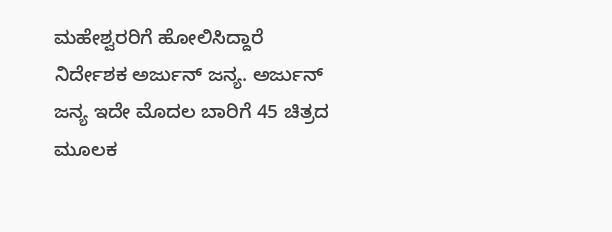ಮಹೇಶ್ವರರಿಗೆ ಹೋಲಿಸಿದ್ದಾರೆ ನಿರ್ದೇಶಕ ಅರ್ಜುನ್ ಜನ್ಯ. ಅರ್ಜುನ್ ಜನ್ಯ ಇದೇ ಮೊದಲ ಬಾರಿಗೆ 45 ಚಿತ್ರದ ಮೂಲಕ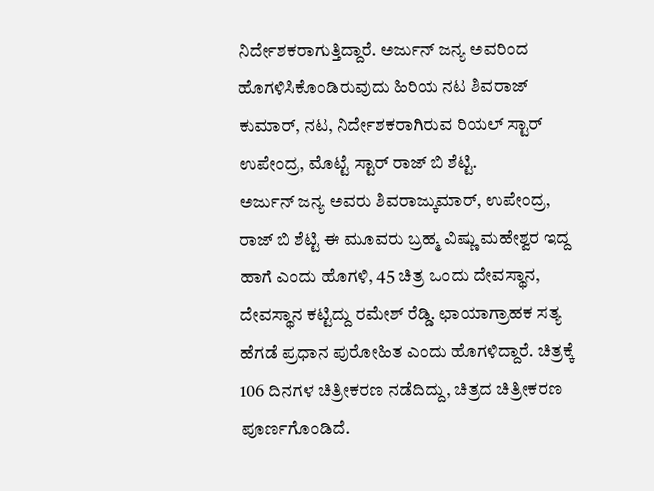ನಿರ್ದೇಶಕರಾಗುತ್ತಿದ್ದಾರೆ. ಅರ್ಜುನ್ ಜನ್ಯ ಅವರಿಂದ ಹೊಗಳಿಸಿಕೊಂಡಿರುವುದು ಹಿರಿಯ ನಟ ಶಿವರಾಜ್ ಕುಮಾರ್, ನಟ, ನಿರ್ದೇಶಕರಾಗಿರುವ ರಿಯಲ್ ಸ್ಟಾರ್ ಉಪೇಂದ್ರ, ಮೊಟ್ಟೆ ಸ್ಟಾರ್ ರಾಜ್ ಬಿ ಶೆಟ್ಟಿ.
ಅರ್ಜುನ್ ಜನ್ಯ ಅವರು ಶಿವರಾಜ್ಕುಮಾರ್, ಉಪೇಂದ್ರ, ರಾಜ್ ಬಿ ಶೆಟ್ಟಿ ಈ ಮೂವರು ಬ್ರಹ್ಮ ವಿಷ್ಣು ಮಹೇಶ್ವರ ಇದ್ದ ಹಾಗೆ ಎಂದು ಹೊಗಳಿ, 45 ಚಿತ್ರ ಒಂದು ದೇವಸ್ಥಾನ, ದೇವಸ್ಥಾನ ಕಟ್ಟಿದ್ದು ರಮೇಶ್ ರೆಡ್ಡಿ. ಛಾಯಾಗ್ರಾಹಕ ಸತ್ಯ ಹೆಗಡೆ ಪ್ರಧಾನ ಪುರೋಹಿತ ಎಂದು ಹೊಗಳಿದ್ದಾರೆ. ಚಿತ್ರಕ್ಕೆ 106 ದಿನಗಳ ಚಿತ್ರೀಕರಣ ನಡೆದಿದ್ದು, ಚಿತ್ರದ ಚಿತ್ರೀಕರಣ ಪೂರ್ಣಗೊಂಡಿದೆ.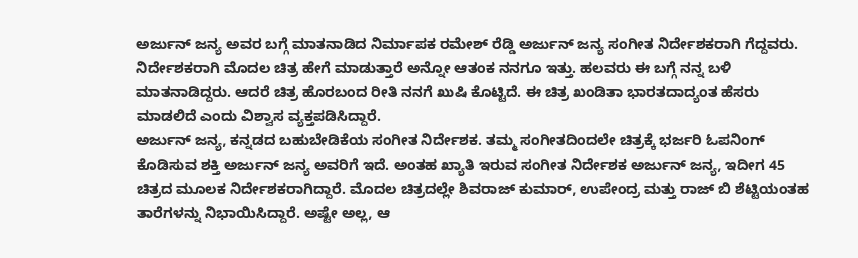ಅರ್ಜುನ್ ಜನ್ಯ ಅವರ ಬಗ್ಗೆ ಮಾತನಾಡಿದ ನಿರ್ಮಾಪಕ ರಮೇಶ್ ರೆಡ್ಡಿ ಅರ್ಜುನ್ ಜನ್ಯ ಸಂಗೀತ ನಿರ್ದೇಶಕರಾಗಿ ಗೆದ್ದವರು. ನಿರ್ದೇಶಕರಾಗಿ ಮೊದಲ ಚಿತ್ರ ಹೇಗೆ ಮಾಡುತ್ತಾರೆ ಅನ್ನೋ ಆತಂಕ ನನಗೂ ಇತ್ತು. ಹಲವರು ಈ ಬಗ್ಗೆ ನನ್ನ ಬಳಿ ಮಾತನಾಡಿದ್ದರು. ಆದರೆ ಚಿತ್ರ ಹೊರಬಂದ ರೀತಿ ನನಗೆ ಖುಷಿ ಕೊಟ್ಟಿದೆ. ಈ ಚಿತ್ರ ಖಂಡಿತಾ ಭಾರತದಾದ್ಯಂತ ಹೆಸರು ಮಾಡಲಿದೆ ಎಂದು ವಿಶ್ವಾಸ ವ್ಯಕ್ತಪಡಿಸಿದ್ದಾರೆ.
ಅರ್ಜುನ್ ಜನ್ಯ, ಕನ್ನಡದ ಬಹುಬೇಡಿಕೆಯ ಸಂಗೀತ ನಿರ್ದೇಶಕ. ತಮ್ಮ ಸಂಗೀತದಿಂದಲೇ ಚಿತ್ರಕ್ಕೆ ಭರ್ಜರಿ ಓಪನಿಂಗ್ ಕೊಡಿಸುವ ಶಕ್ತಿ ಅರ್ಜುನ್ ಜನ್ಯ ಅವರಿಗೆ ಇದೆ. ಅಂತಹ ಖ್ಯಾತಿ ಇರುವ ಸಂಗೀತ ನಿರ್ದೇಶಕ ಅರ್ಜುನ್ ಜನ್ಯ, ಇದೀಗ 45 ಚಿತ್ರದ ಮೂಲಕ ನಿರ್ದೇಶಕರಾಗಿದ್ದಾರೆ. ಮೊದಲ ಚಿತ್ರದಲ್ಲೇ ಶಿವರಾಜ್ ಕುಮಾರ್, ಉಪೇಂದ್ರ ಮತ್ತು ರಾಜ್ ಬಿ ಶೆಟ್ಟಿಯಂತಹ ತಾರೆಗಳನ್ನು ನಿಭಾಯಿಸಿದ್ದಾರೆ. ಅಷ್ಟೇ ಅಲ್ಲ, ಆ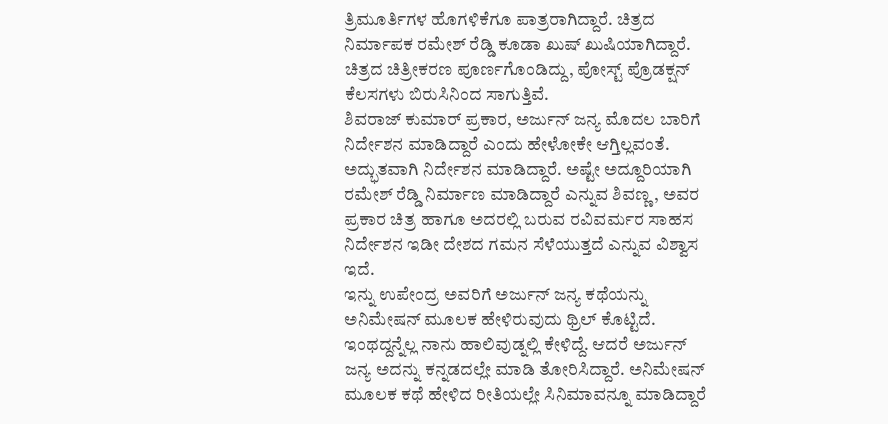ತ್ರಿಮೂರ್ತಿಗಳ ಹೊಗಳಿಕೆಗೂ ಪಾತ್ರರಾಗಿದ್ದಾರೆ. ಚಿತ್ರದ ನಿರ್ಮಾಪಕ ರಮೇಶ್ ರೆಡ್ಡಿ ಕೂಡಾ ಖುಷ್ ಖುಷಿಯಾಗಿದ್ದಾರೆ. ಚಿತ್ರದ ಚಿತ್ರೀಕರಣ ಪೂರ್ಣಗೊಂಡಿದ್ದು, ಪೋಸ್ಟ್ ಪ್ರೊಡಕ್ಷನ್ ಕೆಲಸಗಳು ಬಿರುಸಿನಿಂದ ಸಾಗುತ್ತಿವೆ.
ಶಿವರಾಜ್ ಕುಮಾರ್ ಪ್ರಕಾರ, ಅರ್ಜುನ್ ಜನ್ಯ ಮೊದಲ ಬಾರಿಗೆ ನಿರ್ದೇಶನ ಮಾಡಿದ್ದಾರೆ ಎಂದು ಹೇಳೋಕೇ ಆಗ್ತಿಲ್ಲವಂತೆ. ಅದ್ಭುತವಾಗಿ ನಿರ್ದೇಶನ ಮಾಡಿದ್ದಾರೆ. ಅಷ್ಟೇ ಅದ್ದೂರಿಯಾಗಿ ರಮೇಶ್ ರೆಡ್ಡಿ ನಿರ್ಮಾಣ ಮಾಡಿದ್ದಾರೆ ಎನ್ನುವ ಶಿವಣ್ಣ, ಅವರ ಪ್ರಕಾರ ಚಿತ್ರ ಹಾಗೂ ಅದರಲ್ಲಿ ಬರುವ ರವಿವರ್ಮರ ಸಾಹಸ ನಿರ್ದೇಶನ ಇಡೀ ದೇಶದ ಗಮನ ಸೆಳೆಯುತ್ತದೆ ಎನ್ನುವ ವಿಶ್ವಾಸ ಇದೆ.
ಇನ್ನು ಉಪೇಂದ್ರ ಅವರಿಗೆ ಅರ್ಜುನ್ ಜನ್ಯ ಕಥೆಯನ್ನು ಅನಿಮೇಷನ್ ಮೂಲಕ ಹೇಳಿರುವುದು ಥ್ರಿಲ್ ಕೊಟ್ಟಿದೆ. ಇಂಥದ್ದನ್ನೆಲ್ಲ ನಾನು ಹಾಲಿವುಡ್ನಲ್ಲಿ ಕೇಳಿದ್ದೆ. ಆದರೆ ಅರ್ಜುನ್ ಜನ್ಯ ಅದನ್ನು ಕನ್ನಡದಲ್ಲೇ ಮಾಡಿ ತೋರಿಸಿದ್ದಾರೆ. ಅನಿಮೇಷನ್ ಮೂಲಕ ಕಥೆ ಹೇಳಿದ ರೀತಿಯಲ್ಲೇ ಸಿನಿಮಾವನ್ನೂ ಮಾಡಿದ್ದಾರೆ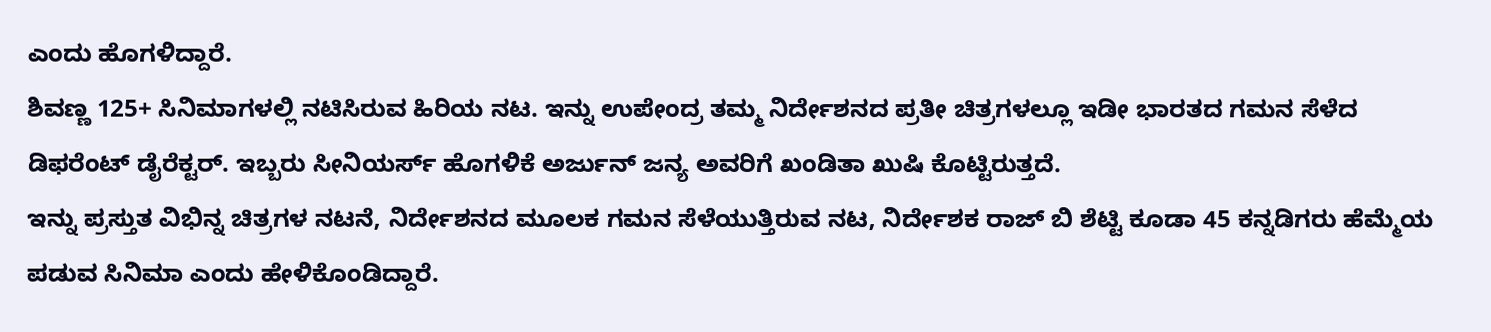ಎಂದು ಹೊಗಳಿದ್ದಾರೆ.
ಶಿವಣ್ಣ 125+ ಸಿನಿಮಾಗಳಲ್ಲಿ ನಟಿಸಿರುವ ಹಿರಿಯ ನಟ. ಇನ್ನು ಉಪೇಂದ್ರ ತಮ್ಮ ನಿರ್ದೇಶನದ ಪ್ರತೀ ಚಿತ್ರಗಳಲ್ಲೂ ಇಡೀ ಭಾರತದ ಗಮನ ಸೆಳೆದ ಡಿಫರೆಂಟ್ ಡೈರೆಕ್ಟರ್. ಇಬ್ಬರು ಸೀನಿಯರ್ಸ್ ಹೊಗಳಿಕೆ ಅರ್ಜುನ್ ಜನ್ಯ ಅವರಿಗೆ ಖಂಡಿತಾ ಖುಷಿ ಕೊಟ್ಟಿರುತ್ತದೆ.
ಇನ್ನು ಪ್ರಸ್ತುತ ವಿಭಿನ್ನ ಚಿತ್ರಗಳ ನಟನೆ, ನಿರ್ದೇಶನದ ಮೂಲಕ ಗಮನ ಸೆಳೆಯುತ್ತಿರುವ ನಟ, ನಿರ್ದೇಶಕ ರಾಜ್ ಬಿ ಶೆಟ್ಟಿ ಕೂಡಾ 45 ಕನ್ನಡಿಗರು ಹೆಮ್ಮೆಯ ಪಡುವ ಸಿನಿಮಾ ಎಂದು ಹೇಳಿಕೊಂಡಿದ್ದಾರೆ.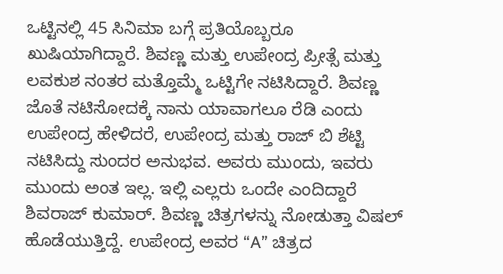ಒಟ್ಟಿನಲ್ಲಿ 45 ಸಿನಿಮಾ ಬಗ್ಗೆ ಪ್ರತಿಯೊಬ್ಬರೂ ಖುಷಿಯಾಗಿದ್ದಾರೆ. ಶಿವಣ್ಣ ಮತ್ತು ಉಪೇಂದ್ರ ಪ್ರೀತ್ಸೆ ಮತ್ತು ಲವಕುಶ ನಂತರ ಮತ್ತೊಮ್ಮೆ ಒಟ್ಟಿಗೇ ನಟಿಸಿದ್ದಾರೆ. ಶಿವಣ್ಣ ಜೊತೆ ನಟಿಸೋದಕ್ಕೆ ನಾನು ಯಾವಾಗಲೂ ರೆಡಿ ಎಂದು ಉಪೇಂದ್ರ ಹೇಳಿದರೆ, ಉಪೇಂದ್ರ ಮತ್ತು ರಾಜ್ ಬಿ ಶೆಟ್ಟಿ ನಟಿಸಿದ್ದು ಸುಂದರ ಅನುಭವ. ಅವರು ಮುಂದು, ಇವರು ಮುಂದು ಅಂತ ಇಲ್ಲ. ಇಲ್ಲಿ ಎಲ್ಲರು ಒಂದೇ ಎಂದಿದ್ದಾರೆ ಶಿವರಾಜ್ ಕುಮಾರ್. ಶಿವಣ್ಣ ಚಿತ್ರಗಳನ್ನು ನೋಡುತ್ತಾ ವಿಷಲ್ ಹೊಡೆಯುತ್ತಿದ್ದೆ. ಉಪೇಂದ್ರ ಅವರ “A” ಚಿತ್ರದ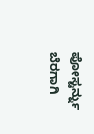ಪೋಸ್ಟರ್ನ್ನು ಬೆರಗಾಗಿ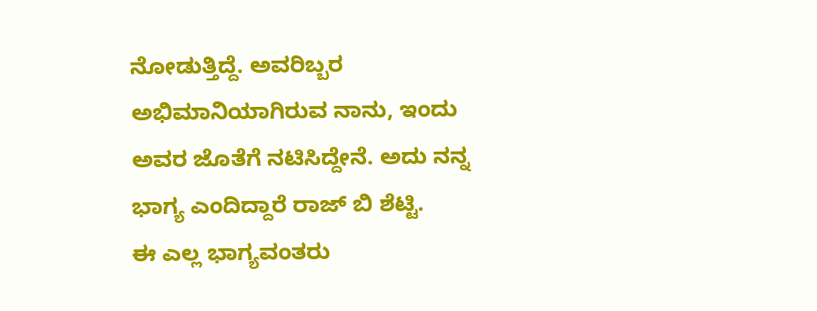ನೋಡುತ್ತಿದ್ದೆ. ಅವರಿಬ್ಬರ ಅಭಿಮಾನಿಯಾಗಿರುವ ನಾನು, ಇಂದು ಅವರ ಜೊತೆಗೆ ನಟಿಸಿದ್ದೇನೆ. ಅದು ನನ್ನ ಭಾಗ್ಯ ಎಂದಿದ್ದಾರೆ ರಾಜ್ ಬಿ ಶೆಟ್ಟಿ.
ಈ ಎಲ್ಲ ಭಾಗ್ಯವಂತರು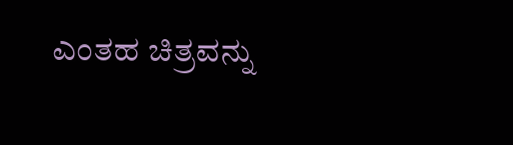ಎಂತಹ ಚಿತ್ರವನ್ನು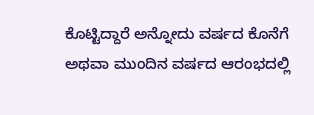ಕೊಟ್ಟಿದ್ದಾರೆ ಅನ್ನೋದು ವರ್ಷದ ಕೊನೆಗೆ ಅಥವಾ ಮುಂದಿನ ವರ್ಷದ ಆರಂಭದಲ್ಲಿ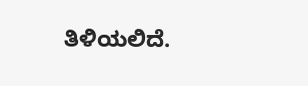ತಿಳಿಯಲಿದೆ.